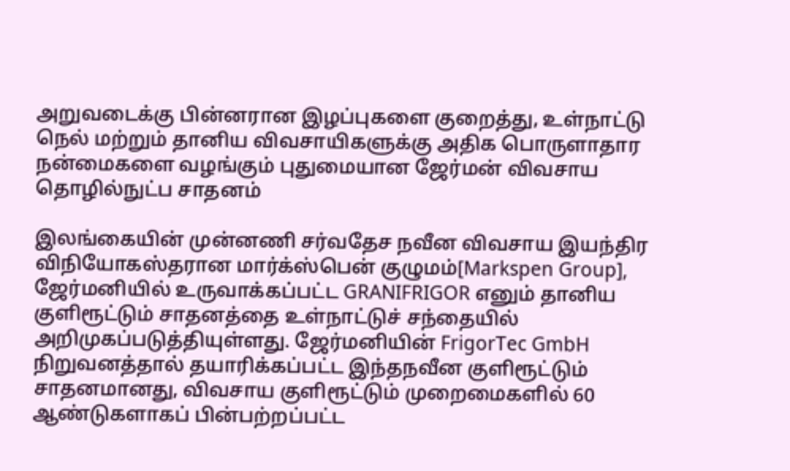அறுவடைக்கு பின்னரான இழப்புகளை குறைத்து, உள்நாட்டு நெல் மற்றும் தானிய விவசாயிகளுக்கு அதிக பொருளாதார நன்மைகளை வழங்கும் புதுமையான ஜேர்மன் விவசாய தொழில்நுட்ப சாதனம்

இலங்கையின் முன்னணி சர்வதேச நவீன விவசாய இயந்திர விநியோகஸ்தரான மார்க்ஸ்பென் குழுமம்[Markspen Group], ஜேர்மனியில் உருவாக்கப்பட்ட GRANIFRIGOR எனும் தானிய குளிரூட்டும் சாதனத்தை உள்நாட்டுச் சந்தையில் அறிமுகப்படுத்தியுள்ளது. ஜேர்மனியின் FrigorTec GmbH நிறுவனத்தால் தயாரிக்கப்பட்ட இந்தநவீன குளிரூட்டும் சாதனமானது, விவசாய குளிரூட்டும் முறைமைகளில் 60 ஆண்டுகளாகப் பின்பற்றப்பட்ட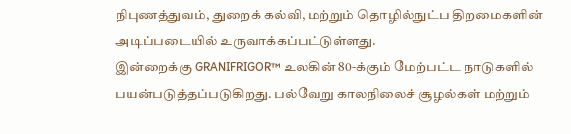நிபுணத்துவம், துறைக் கல்வி, மற்றும் தொழில்நுட்ப திறமைகளின் அடிப்படையில் உருவாக்கப்பட்டுள்ளது.
இன்றைக்கு GRANIFRIGOR™ உலகின் 80-க்கும் மேற்பட்ட நாடுகளில் பயன்படுத்தப்படுகிறது. பல்வேறு காலநிலைச் சூழல்கள் மற்றும்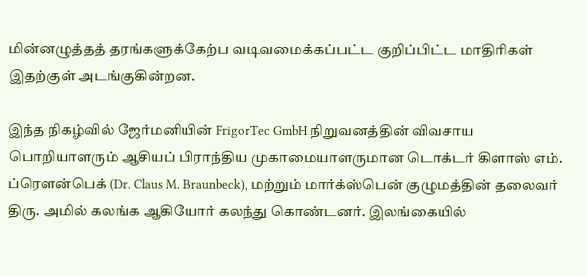மின்னழுத்தத் தரங்களுக்கேற்ப வடிவமைக்கப்பட்ட குறிப்பிட்ட மாதிரிகள் இதற்குள் அடங்குகின்றன.

இந்த நிகழ்வில் ஜேர்மனியின் FrigorTec GmbH நிறுவனத்தின் விவசாய பொறியாளரும் ஆசியப் பிராந்திய முகாமையாளருமான டொக்டர் கிளாஸ் எம். ப்ரௌன்பெக் (Dr. Claus M. Braunbeck), மற்றும் மார்க்ஸ்பென் குழுமத்தின் தலைவர் திரு. அமில் கலங்க ஆகியோர் கலந்து கொண்டனர். இலங்கையில்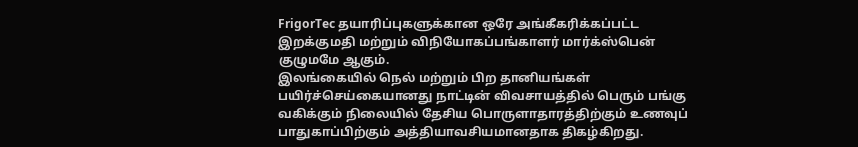FrigorTec தயாரிப்புகளுக்கான ஒரே அங்கீகரிக்கப்பட்ட இறக்குமதி மற்றும் விநியோகப்பங்காளர் மார்க்ஸ்பென் குழுமமே ஆகும்.
இலங்கையில் நெல் மற்றும் பிற தானியங்கள் பயிர்ச்செய்கையானது நாட்டின் விவசாயத்தில் பெரும் பங்கு வகிக்கும் நிலையில் தேசிய பொருளாதாரத்திற்கும் உணவுப் பாதுகாப்பிற்கும் அத்தியாவசியமானதாக திகழ்கிறது.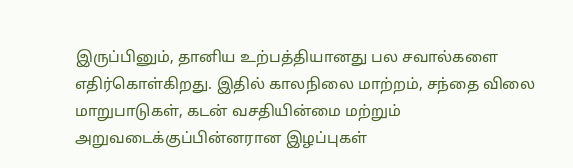இருப்பினும், தானிய உற்பத்தியானது பல சவால்களை எதிர்கொள்கிறது. இதில் காலநிலை மாற்றம், சந்தை விலை மாறுபாடுகள், கடன் வசதியின்மை மற்றும் அறுவடைக்குப்பின்னரான இழப்புகள்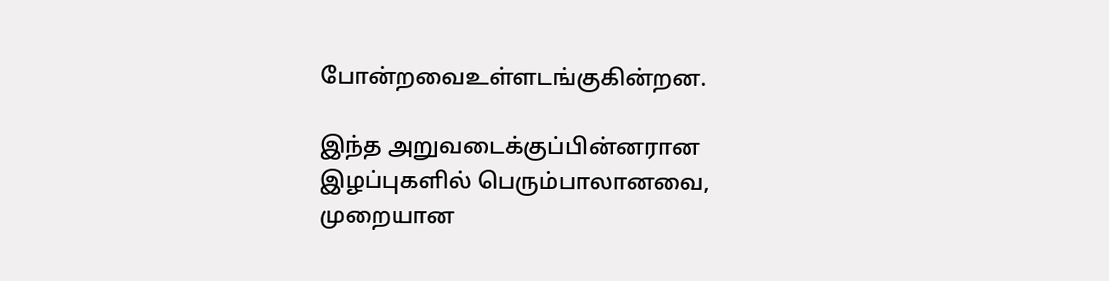போன்றவைஉள்ளடங்குகின்றன.

இந்த அறுவடைக்குப்பின்னரான இழப்புகளில் பெரும்பாலானவை, முறையான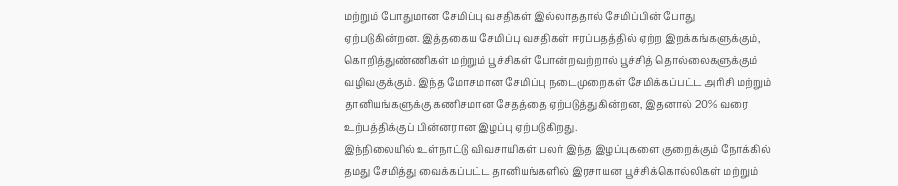மற்றும் போதுமான சேமிப்பு வசதிகள் இல்லாததால் சேமிப்பின் போது ஏற்படுகின்றன. இத்தகைய சேமிப்பு வசதிகள் ஈரப்பதத்தில் ஏற்ற இறக்கங்களுக்கும், கொறித்துண்ணிகள் மற்றும் பூச்சிகள் போன்றவற்றால் பூச்சித் தொல்லைகளுக்கும் வழிவகுக்கும். இந்த மோசமான சேமிப்பு நடைமுறைகள் சேமிக்கப்பட்ட அரிசி மற்றும் தானியங்களுக்கு கணிசமான சேதத்தை ஏற்படுத்துகின்றன, இதனால் 20% வரை உற்பத்திக்குப் பின்னரான இழப்பு ஏற்படுகிறது.
இந்நிலையில் உள்நாட்டு விவசாயிகள் பலர் இந்த இழப்புகளை குறைக்கும் நோக்கில் தமது சேமித்து வைக்கப்பட்ட தானியங்களில் இரசாயன பூச்சிக்கொல்லிகள் மற்றும்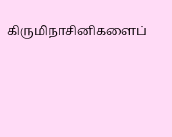கிருமிநாசினிகளைப்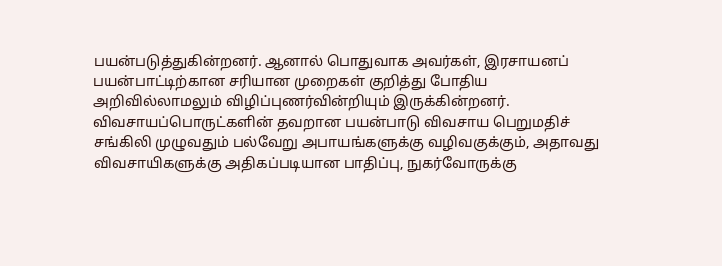பயன்படுத்துகின்றனர். ஆனால் பொதுவாக அவர்கள், இரசாயனப் பயன்பாட்டிற்கான சரியான முறைகள் குறித்து போதிய அறிவில்லாமலும் விழிப்புணர்வின்றியும் இருக்கின்றனர். விவசாயப்பொருட்களின் தவறான பயன்பாடு விவசாய பெறுமதிச் சங்கிலி முழுவதும் பல்வேறு அபாயங்களுக்கு வழிவகுக்கும், அதாவது விவசாயிகளுக்கு அதிகப்படியான பாதிப்பு, நுகர்வோருக்கு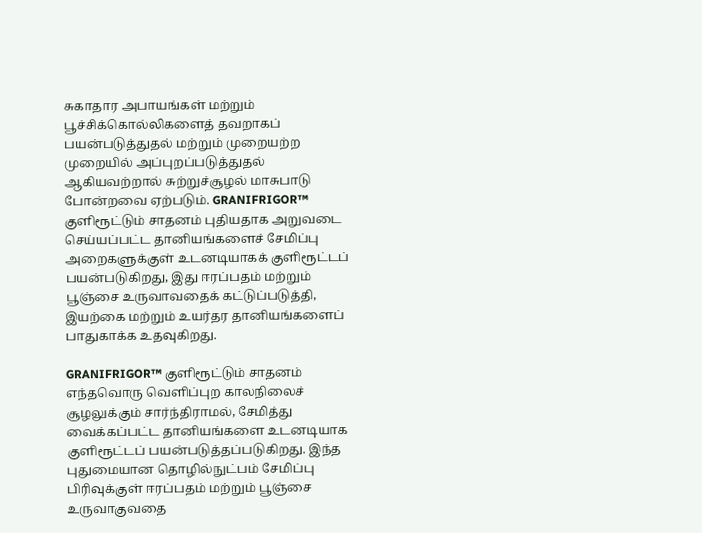சுகாதார அபாயங்கள் மற்றும் பூச்சிக்கொல்லிகளைத் தவறாகப் பயன்படுத்துதல் மற்றும் முறையற்ற முறையில் அப்புறப்படுத்துதல் ஆகியவற்றால் சுற்றுச்சூழல் மாசுபாடு போன்றவை ஏற்படும். GRANIFRIGOR™ குளிரூட்டும் சாதனம் புதியதாக அறுவடை செய்யப்பட்ட தானியங்களைச் சேமிப்பு அறைகளுக்குள் உடனடியாகக் குளிரூட்டப் பயன்படுகிறது, இது ஈரப்பதம் மற்றும் பூஞ்சை உருவாவதைக் கட்டுப்படுத்தி, இயற்கை மற்றும் உயர்தர தானியங்களைப் பாதுகாக்க உதவுகிறது.

GRANIFRIGOR™ குளிரூட்டும் சாதனம் எந்தவொரு வெளிப்புற காலநிலைச் சூழலுக்கும் சார்ந்திராமல், சேமித்து வைக்கப்பட்ட தானியங்களை உடனடியாக குளிரூட்டப் பயன்படுத்தப்படுகிறது. இந்த புதுமையான தொழில்நுட்பம் சேமிப்பு பிரிவுக்குள் ஈரப்பதம் மற்றும் பூஞ்சை உருவாகுவதை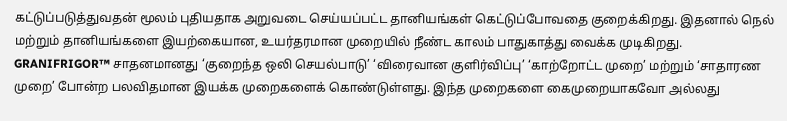கட்டுப்படுத்துவதன் மூலம் புதியதாக அறுவடை செய்யப்பட்ட தானியங்கள் கெட்டுப்போவதை குறைக்கிறது. இதனால் நெல் மற்றும் தானியங்களை இயற்கையான, உயர்தரமான முறையில் நீண்ட காலம் பாதுகாத்து வைக்க முடிகிறது.
GRANIFRIGOR™ சாதனமானது ‘குறைந்த ஒலி செயல்பாடு’ ‘விரைவான குளிர்விப்பு’ ‘காற்றோட்ட முறை’ மற்றும் ‘சாதாரண முறை’ போன்ற பலவிதமான இயக்க முறைகளைக் கொண்டுள்ளது. இந்த முறைகளை கைமுறையாகவோ அல்லது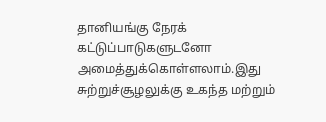தானியங்கு நேரக் கட்டுப்பாடுகளுடனோ அமைத்துக்கொள்ளலாம்.இது சுற்றுச்சூழலுக்கு உகந்த மற்றும்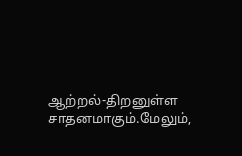ஆற்றல்-திறனுள்ள சாதனமாகும்.மேலும்,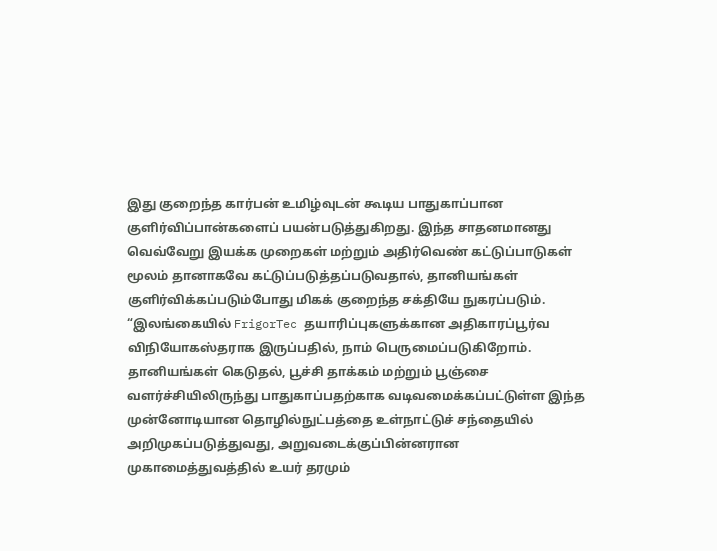இது குறைந்த கார்பன் உமிழ்வுடன் கூடிய பாதுகாப்பான குளிர்விப்பான்களைப் பயன்படுத்துகிறது. இந்த சாதனமானது வெவ்வேறு இயக்க முறைகள் மற்றும் அதிர்வெண் கட்டுப்பாடுகள் மூலம் தானாகவே கட்டுப்படுத்தப்படுவதால், தானியங்கள் குளிர்விக்கப்படும்போது மிகக் குறைந்த சக்தியே நுகரப்படும்.
“இலங்கையில் FrigorTec தயாரிப்புகளுக்கான அதிகாரப்பூர்வ விநியோகஸ்தராக இருப்பதில், நாம் பெருமைப்படுகிறோம். தானியங்கள் கெடுதல், பூச்சி தாக்கம் மற்றும் பூஞ்சை வளர்ச்சியிலிருந்து பாதுகாப்பதற்காக வடிவமைக்கப்பட்டுள்ள இந்த முன்னோடியான தொழில்நுட்பத்தை உள்நாட்டுச் சந்தையில் அறிமுகப்படுத்துவது, அறுவடைக்குப்பின்னரான முகாமைத்துவத்தில் உயர் தரமும்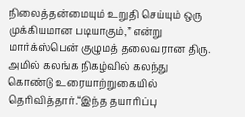நிலைத்தன்மையும் உறுதி செய்யும் ஒரு முக்கியமான படியாகும்,” என்று மார்க்ஸ்பென் குழுமத் தலைவரான திரு. அமில் கலங்க நிகழ்வில் கலந்து கொண்டு உரையாற்றுகையில் தெரிவித்தார்.“இந்த தயாரிப்பு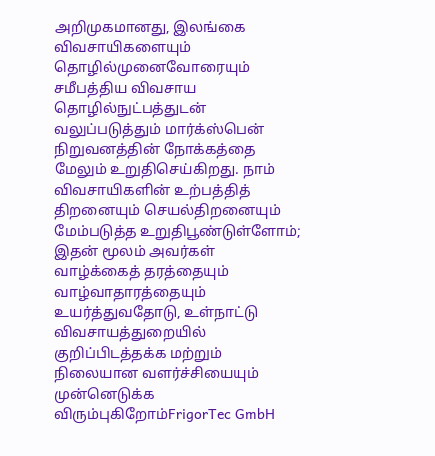அறிமுகமானது, இலங்கை விவசாயிகளையும் தொழில்முனைவோரையும் சமீபத்திய விவசாய தொழில்நுட்பத்துடன் வலுப்படுத்தும் மார்க்ஸ்பென் நிறுவனத்தின் நோக்கத்தை மேலும் உறுதிசெய்கிறது. நாம் விவசாயிகளின் உற்பத்தித் திறனையும் செயல்திறனையும் மேம்படுத்த உறுதிபூண்டுள்ளோம்; இதன் மூலம் அவர்கள் வாழ்க்கைத் தரத்தையும் வாழ்வாதாரத்தையும் உயர்த்துவதோடு, உள்நாட்டு விவசாயத்துறையில் குறிப்பிடத்தக்க மற்றும் நிலையான வளர்ச்சியையும் முன்னெடுக்க விரும்புகிறோம்FrigorTec GmbH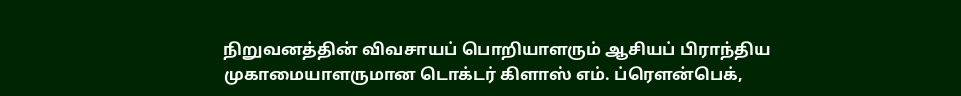நிறுவனத்தின் விவசாயப் பொறியாளரும் ஆசியப் பிராந்திய முகாமையாளருமான டொக்டர் கிளாஸ் எம். ப்ரௌன்பெக்,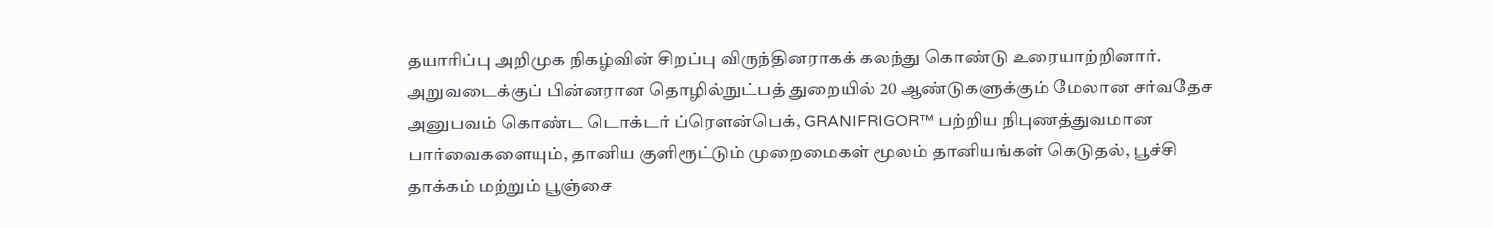தயாரிப்பு அறிமுக நிகழ்வின் சிறப்பு விருந்தினராகக் கலந்து கொண்டு உரையாற்றினார். அறுவடைக்குப் பின்னரான தொழில்நுட்பத் துறையில் 20 ஆண்டுகளுக்கும் மேலான சர்வதேச அனுபவம் கொண்ட டொக்டர் ப்ரௌன்பெக், GRANIFRIGOR™ பற்றிய நிபுணத்துவமான பார்வைகளையும், தானிய குளிரூட்டும் முறைமைகள் மூலம் தானியங்கள் கெடுதல், பூச்சி தாக்கம் மற்றும் பூஞ்சை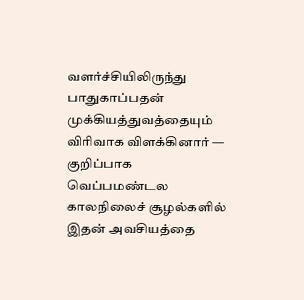வளர்ச்சியிலிருந்து பாதுகாப்பதன் முக்கியத்துவத்தையும் விரிவாக விளக்கினார் — குறிப்பாக வெப்பமண்டல காலநிலைச் சூழல்களில் இதன் அவசியத்தை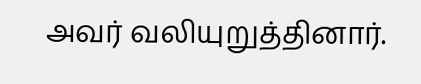அவர் வலியுறுத்தினார்.